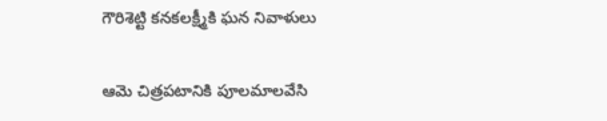గౌరిశెట్టి కనకలక్ష్మీకి ఘన నివాళులు

ఆమె చిత్రపటానికి పూలమాలవేసి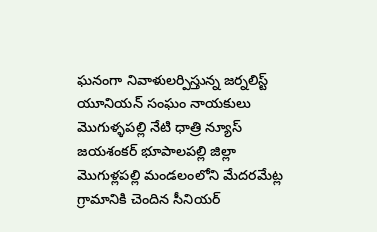ఘనంగా నివాళులర్పిస్తున్న జర్నలిస్ట్ యూనియన్ సంఘం నాయకులు
మొగుళ్ళపల్లి నేటి ధాత్రి న్యూస్
జయశంకర్ భూపాలపల్లి జిల్లా మొగుళ్లపల్లి మండలంలోని మేదరమేట్ల గ్రామానికి చెందిన సీనియర్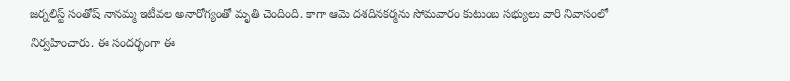జర్నలిస్ట్ సంతోష్ నానమ్మ ఇటీవల అనారోగ్యంతో మృతి చెందింది. కాగా ఆమె దశదినకర్మను సోమవారం కుటుంబ సభ్యులు వారి నివాసంలో నిర్వహించారు. ఈ సందర్భంగా ఈ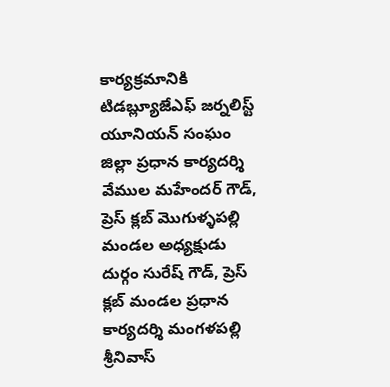కార్యక్రమానికి టిడబ్ల్యూజేఎఫ్ జర్నలిస్ట్ యూనియన్ సంఘం జిల్లా ప్రధాన కార్యదర్శి వేముల మహేందర్ గౌడ్, ప్రెస్ క్లబ్ మొగుళ్ళపల్లి మండల అధ్యక్షుడు దుర్గం సురేష్ గౌడ్, ప్రెస్ క్లబ్ మండల ప్రధాన కార్యదర్శి మంగళపల్లి శ్రీనివాస్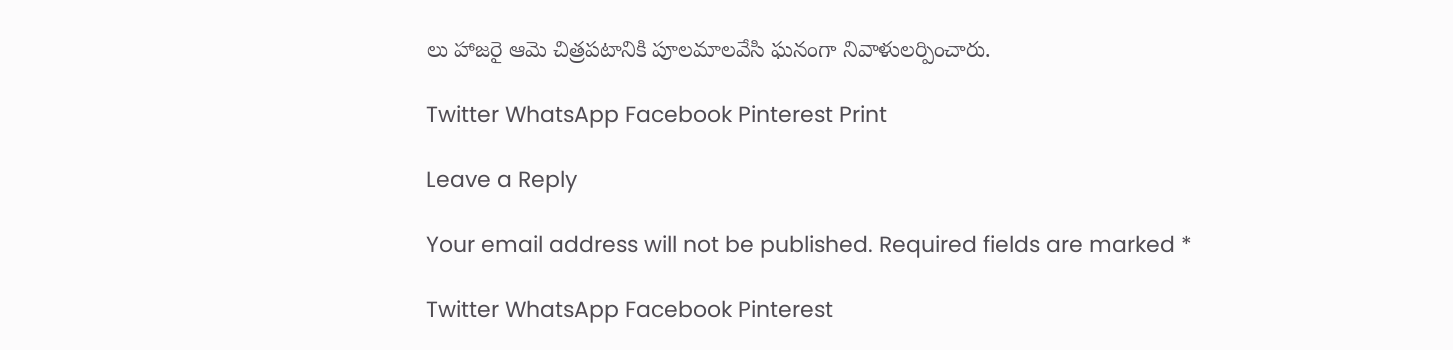లు హాజరై ఆమె చిత్రపటానికి పూలమాలవేసి ఘనంగా నివాళులర్పించారు.

Twitter WhatsApp Facebook Pinterest Print

Leave a Reply

Your email address will not be published. Required fields are marked *

Twitter WhatsApp Facebook Pinterest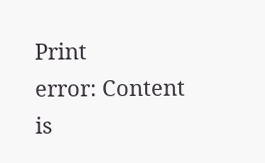Print
error: Content is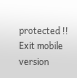protected !!
Exit mobile version